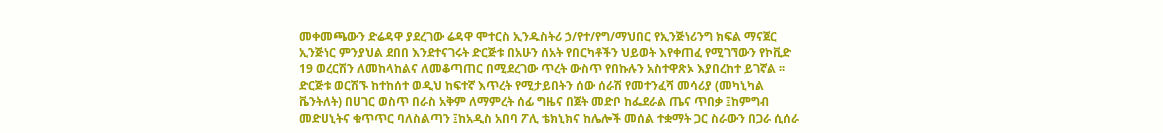መቀመጫውን ድሬዳዋ ያደረገው ሬዳዋ ሞተርስ ኢንዱስትሪ ኃ/የተ/የግ/ማህበር የኢንጅነሪንግ ክፍል ማናጀር ኢንጅነር ምንያህል ደበበ እንደተናገሩት ድርጅቱ በአሁን ሰአት የበርካቶችን ህይወት እየቀጠፈ የሚገኘውን የኮቪድ 19 ወረርሽን ለመከላከልና ለመቆጣጠር በሚደረገው ጥረት ውስጥ የበኩሉን አስተዋጽኦ እያበረከተ ይገኛል ፡፡
ድርጅቱ ወርሽኙ ከተከሰተ ወዲህ ከፍተኛ እጥረት የሚታይበትን ሰው ሰራሽ የመተንፈሻ መሳሪያ (መካኒካል ቬንትለት) በሀገር ወስጥ በራስ አቅም ለማምረት ሰፊ ግዜና በጀት መድቦ ከፌደራል ጤና ጥበቃ ፤ከምግብ መድሀኒትና ቁጥጥር ባለስልጣን ፤ከአዲስ አበባ ፖሊ ቴክኒክና ከሌሎች መሰል ተቋማት ጋር ስራውን በጋራ ሲሰራ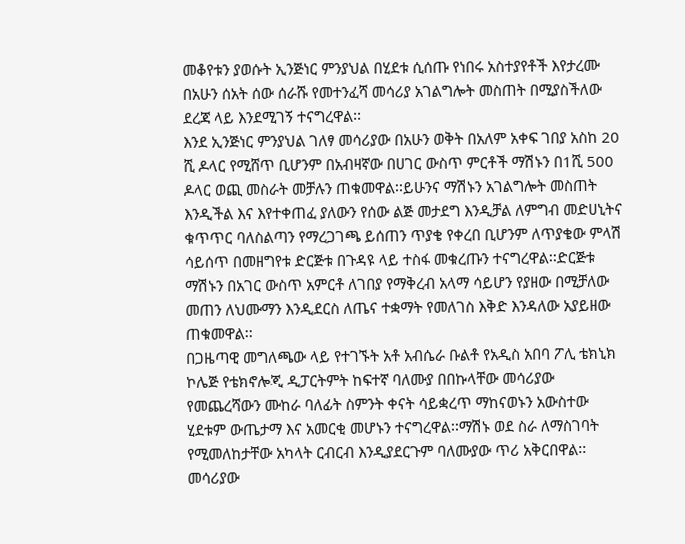መቆየቱን ያወሱት ኢንጅነር ምንያህል በሂደቱ ሲሰጡ የነበሩ አስተያየቶች እየታረሙ በአሁን ሰአት ሰው ሰራሹ የመተንፈሻ መሳሪያ አገልግሎት መስጠት በሚያስችለው ደረጃ ላይ እንደሚገኝ ተናግረዋል፡፡
እንደ ኢንጅነር ምንያህል ገለፃ መሳሪያው በአሁን ወቅት በአለም አቀፍ ገበያ አስከ 20 ሺ ዶላር የሚሸጥ ቢሆንም በአብዛኛው በሀገር ውስጥ ምርቶች ማሽኑን በ1ሺ 500 ዶላር ወጪ መስራት መቻሉን ጠቁመዋል፡፡ይሁንና ማሽኑን አገልግሎት መስጠት እንዲችል እና እየተቀጠፈ ያለውን የሰው ልጅ መታደግ እንዲቻል ለምግብ መድሀኒትና ቁጥጥር ባለስልጣን የማረጋገጫ ይሰጠን ጥያቄ የቀረበ ቢሆንም ለጥያቄው ምላሽ ሳይሰጥ በመዘግየቱ ድርጅቱ በጉዳዩ ላይ ተስፋ መቁረጡን ተናግረዋል፡፡ድርጅቱ ማሽኑን በአገር ውስጥ አምርቶ ለገበያ የማቅረብ አላማ ሳይሆን የያዘው በሚቻለው መጠን ለህሙማን እንዲደርስ ለጤና ተቋማት የመለገስ እቅድ እንዳለው አያይዘው ጠቁመዋል፡፡
በጋዜጣዊ መግለጫው ላይ የተገኙት አቶ አብሴራ ቡልቶ የአዲስ አበባ ፖሊ ቴክኒክ ኮሌጅ የቴክኖሎጂ ዲፓርትምት ከፍተኛ ባለሙያ በበኩላቸው መሳሪያው የመጨረሻውን ሙከራ ባለፊት ስምንት ቀናት ሳይቋረጥ ማከናወኑን አውስተው ሂደቱም ውጤታማ እና አመርቂ መሆኑን ተናግረዋል፡፡ማሽኑ ወደ ስራ ለማስገባት የሚመለከታቸው አካላት ርብርብ እንዲያደርጉም ባለሙያው ጥሪ አቅርበዋል፡፡
መሳሪያው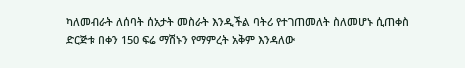ካለመብራት ለሰባት ሰአታት መስራት እንዲችል ባትሪ የተገጠመለት ስለመሆኑ ሲጠቀስ ድርጅቱ በቀን 150 ፍሬ ማሽኑን የማምረት አቅም እንዳለው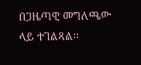በጋዜጣዊ መግለጫው ላይ ተገልጻል፡፡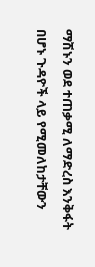ማሽኑን ወደ ተጠቃሚ ለማድረስ እንቅፋት በሆኑ ጉዳዮች ላይ የሚመለከታቸውን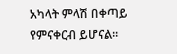አካላት ምላሽ በቀጣይ የምናቀርብ ይሆናል፡፡